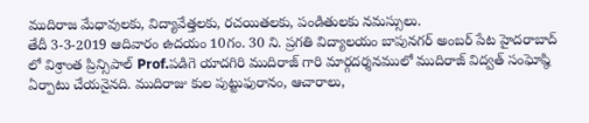ముదిరాజ మేధావులకు, విద్యావేత్తలకు, రచయితలకు, పండితులకు నమస్సులు.
తేదీ 3-3-2019 ఆదివారం ఉదయం 10గం. 30 ని. ప్రగతి విద్యాలయం బాపునగర్ అంబర్ పేట హైదరాబాద్ లో విశ్రాంత ప్రిన్సిపాల్ Prof.పడిగె యాదగిరి ముదిరాజ్ గారి మార్గదర్శనములో ముదిరాజ్ విద్వత్ సంఘోష్ఠి ఏర్పాటు చేయనైనది. ముదిరాజు కుల పుట్టుఫురానం, ఆచారాలు,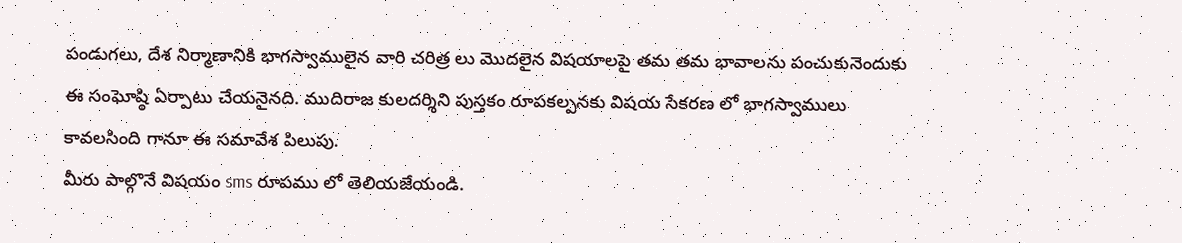పండుగలు, దేశ నిర్మాణానికి భాగస్వాములైన వారి చరిత్ర లు మొదలైన విషయాలపై తమ తమ భావాలను పంచుకునెందుకు ఈ సంఘోష్ఠి ఏర్పాటు చేయనైనది. ముదిరాజ కులదర్శిని పుస్తకం రూపకల్పనకు విషయ సేకరణ లో భాగస్వాములు కావలసింది గానూ ఈ సమావేశ పిలుపు.
మీరు పాల్గొనే విషయం sms రూపము లో తెలియజేయండి.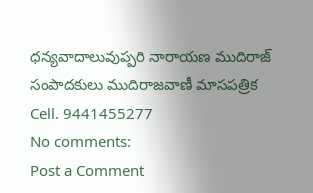ధన్యవాదాలువుప్పరి నారాయణ ముదిరాజ్
సంపాదకులు ముదిరాజవాణీ మాసపత్రిక
Cell. 9441455277
No comments:
Post a Comment